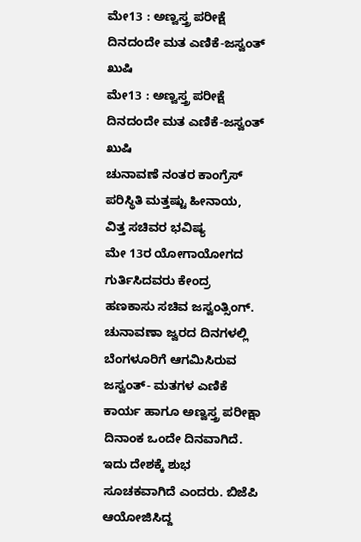ಮೇ13 : ಅಣ್ವಸ್ತ್ರ ಪರೀಕ್ಷೆ ದಿನದಂದೇ ಮತ ಎಣಿಕೆ-ಜಸ್ವಂತ್ ಖುಷಿ
ಮೇ13 : ಅಣ್ವಸ್ತ್ರ ಪರೀಕ್ಷೆ ದಿನದಂದೇ ಮತ ಎಣಿಕೆ-ಜಸ್ವಂತ್ ಖುಷಿ
ಚುನಾವಣೆ ನಂತರ ಕಾಂಗ್ರೆಸ್ ಪರಿಸ್ಥಿತಿ ಮತ್ತಷ್ಟು ಹೀನಾಯ, ವಿತ್ತ ಸಚಿವರ ಭವಿಷ್ಯ
ಮೇ 13ರ ಯೋಗಾಯೋಗದ ಗುರ್ತಿಸಿದವರು ಕೇಂದ್ರ ಹಣಕಾಸು ಸಚಿವ ಜಸ್ವಂತ್ಸಿಂಗ್. ಚುನಾವಣಾ ಜ್ವರದ ದಿನಗಳಲ್ಲಿ ಬೆಂಗಳೂರಿಗೆ ಆಗಮಿಸಿರುವ ಜಸ್ವಂತ್- ಮತಗಳ ಎಣಿಕೆ ಕಾರ್ಯ ಹಾಗೂ ಅಣ್ವಸ್ತ್ರ ಪರೀಕ್ಷಾ ದಿನಾಂಕ ಒಂದೇ ದಿನವಾಗಿದೆ. ಇದು ದೇಶಕ್ಕೆ ಶುಭ ಸೂಚಕವಾಗಿದೆ ಎಂದರು. ಬಿಜೆಪಿ ಆಯೋಜಿಸಿದ್ದ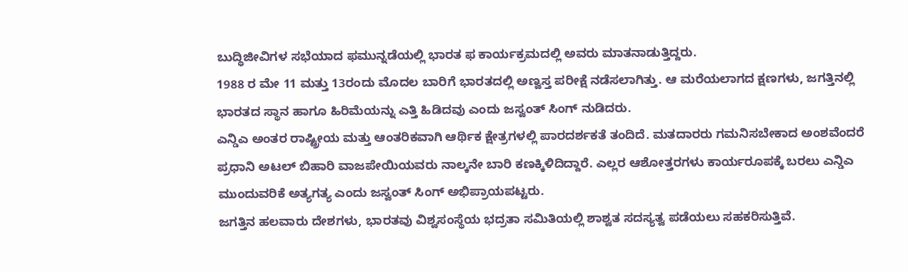ಬುದ್ಧಿಜೀವಿಗಳ ಸಭೆಯಾದ ಫಮುನ್ನಡೆಯಲ್ಲಿ ಭಾರತ ಫ ಕಾರ್ಯಕ್ರಮದಲ್ಲಿ ಅವರು ಮಾತನಾಡುತ್ತಿದ್ದರು.
1988 ರ ಮೇ 11 ಮತ್ತು 13ರಂದು ಮೊದಲ ಬಾರಿಗೆ ಭಾರತದಲ್ಲಿ ಅಣ್ವಸ್ತ ಪರೀಕ್ಷೆ ನಡೆಸಲಾಗಿತ್ತು. ಆ ಮರೆಯಲಾಗದ ಕ್ಷಣಗಳು, ಜಗತ್ತಿನಲ್ಲಿ ಭಾರತದ ಸ್ಥಾನ ಹಾಗೂ ಹಿರಿಮೆಯನ್ನು ಎತ್ತಿ ಹಿಡಿದವು ಎಂದು ಜಸ್ವಂತ್ ಸಿಂಗ್ ನುಡಿದರು.
ಎನ್ಡಿಎ ಅಂತರ ರಾಷ್ಟ್ರೀಯ ಮತ್ತು ಆಂತರಿಕವಾಗಿ ಆರ್ಥಿಕ ಕ್ಷೇತ್ರಗಳಲ್ಲಿ ಪಾರದರ್ಶಕತೆ ತಂದಿದೆ. ಮತದಾರರು ಗಮನಿಸಬೇಕಾದ ಅಂಶವೆಂದರೆ ಪ್ರಧಾನಿ ಅಟಲ್ ಬಿಹಾರಿ ವಾಜಪೇಯಿಯವರು ನಾಲ್ಕನೇ ಬಾರಿ ಕಣಕ್ಕಿಳಿದಿದ್ದಾರೆ. ಎಲ್ಲರ ಆಶೋತ್ತರಗಳು ಕಾರ್ಯರೂಪಕ್ಕೆ ಬರಲು ಎನ್ಡಿಎ ಮುಂದುವರಿಕೆ ಅತ್ಯಗತ್ಯ ಎಂದು ಜಸ್ವಂತ್ ಸಿಂಗ್ ಅಭಿಪ್ರಾಯಪಟ್ಟರು.
ಜಗತ್ತಿನ ಹಲವಾರು ದೇಶಗಳು, ಭಾರತವು ವಿಶ್ವಸಂಸ್ಥೆಯ ಭದ್ರತಾ ಸಮಿತಿಯಲ್ಲಿ ಶಾಶ್ವತ ಸದಸ್ಯತ್ವ ಪಡೆಯಲು ಸಹಕರಿಸುತ್ತಿವೆ.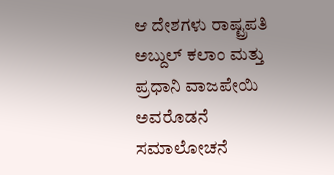ಆ ದೇಶಗಳು ರಾಷ್ಟ್ರಪತಿ ಅಬ್ದುಲ್ ಕಲಾಂ ಮತ್ತು ಪ್ರಧಾನಿ ವಾಜಪೇಯಿ ಅವರೊಡನೆ ಸಮಾಲೋಚನೆ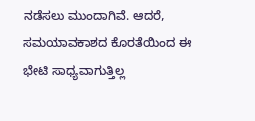ನಡೆಸಲು ಮುಂದಾಗಿವೆ. ಆದರೆ, ಸಮಯಾವಕಾಶದ ಕೊರತೆಯಿಂದ ಈ ಭೇಟಿ ಸಾಧ್ಯವಾಗುತ್ತಿಲ್ಲ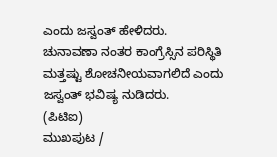ಎಂದು ಜಸ್ವಂತ್ ಹೇಳಿದರು.
ಚುನಾವಣಾ ನಂತರ ಕಾಂಗ್ರೆಸ್ಸಿನ ಪರಿಸ್ಥಿತಿ ಮತ್ತಷ್ಟು ಶೋಚನೀಯವಾಗಲಿದೆ ಎಂದು ಜಸ್ವಂತ್ ಭವಿಷ್ಯ ನುಡಿದರು.
(ಪಿಟಿಐ)
ಮುಖಪುಟ /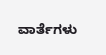ವಾರ್ತೆಗಳು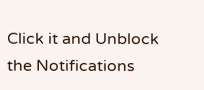Click it and Unblock the Notifications